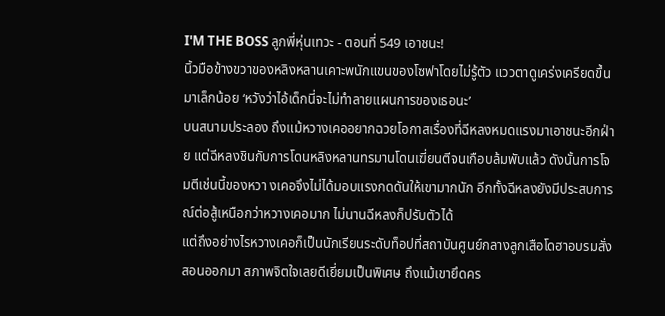I'M THE BOSS ลูกพี่หุ่นเทวะ - ตอนที่ 549 เอาชนะ!
นิ้วมือข้างขวาของหลิงหลานเคาะพนักแขนของโซฟาโดยไม่รู้ตัว แววตาดูเคร่งเครียดขึ้นมาเล็กน้อย ‘หวังว่าไอ้เด็กนี่จะไม่ทำลายแผนการของเธอนะ’
บนสนามประลอง ถึงแม้หวางเคออยากฉวยโอกาสเรื่องที่ฉีหลงหมดแรงมาเอาชนะอีกฝ่าย แต่ฉีหลงชินกับการโดนหลิงหลานทรมานโดนเฆี่ยนตีจนเกือบล้มพับแล้ว ดังนั้นการโจมตีเช่นนี้ของหวา งเคอจึงไม่ได้มอบแรงกดดันให้เขามากนัก อีกทั้งฉีหลงยังมีประสบการณ์ต่อสู้เหนือกว่าหวางเคอมาก ไม่นานฉีหลงก็ปรับตัวได้
แต่ถึงอย่างไรหวางเคอก็เป็นนักเรียนระดับท็อปที่สถาบันศูนย์กลางลูกเสือโดฮาอบรมสั่งสอนออกมา สภาพจิตใจเลยดีเยี่ยมเป็นพิเศษ ถึงแม้เขายึดคร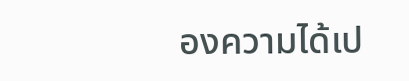องความได้เป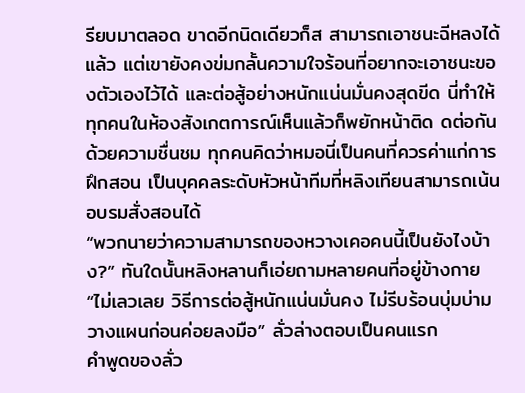รียบมาตลอด ขาดอีกนิดเดียวก็ส สามารถเอาชนะฉีหลงได้แล้ว แต่เขายังคงข่มกลั้นความใจร้อนที่อยากจะเอาชนะของตัวเองไว้ได้ และต่อสู้อย่างหนักแน่นมั่นคงสุดขีด นี่ทำให้ทุกคนในห้องสังเกตการณ์เห็นแล้วก็พยักหน้าติด ดต่อกันด้วยความชื่นชม ทุกคนคิดว่าหมอนี่เป็นคนที่ควรค่าแก่การฝึกสอน เป็นบุคคลระดับหัวหน้าทีมที่หลิงเทียนสามารถเน้นอบรมสั่งสอนได้
“พวกนายว่าความสามารถของหวางเคอคนนี้เป็นยังไงบ้าง?” ทันใดนั้นหลิงหลานก็เอ่ยถามหลายคนที่อยู่ข้างกาย
“ไม่เลวเลย วิธีการต่อสู้หนักแน่นมั่นคง ไม่รีบร้อนบุ่มบ่าม วางแผนก่อนค่อยลงมือ” ลั่วล่างตอบเป็นคนแรก
คำพูดของลั่ว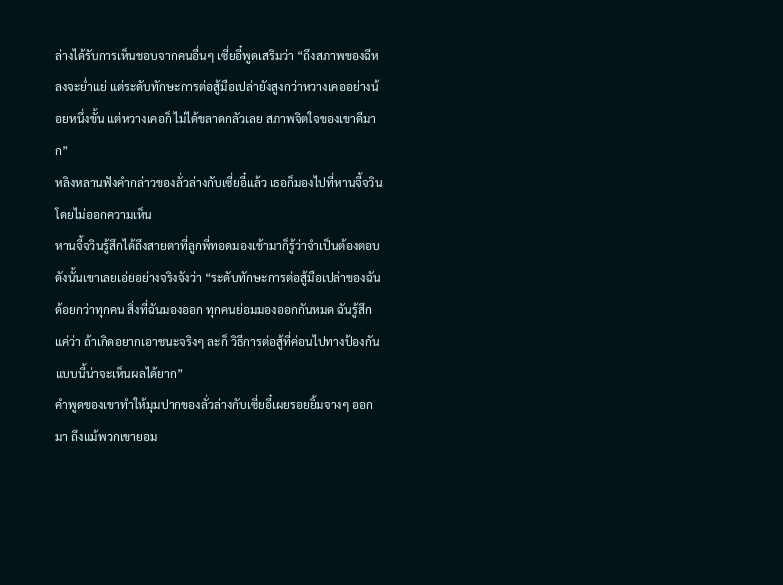ล่างได้รับการเห็นชอบจากคนอื่นๆ เซี่ยอี๋พูดเสริมว่า “ถึงสภาพของฉีหลงจะย่ำแย่ แต่ระดับทักษะการต่อสู้มือเปล่ายังสูงกว่าหวางเคออย่างน้อยหนึ่งขั้น แต่หวางเคอก็ ไม่ได้ขลาดกลัวเลย สภาพจิตใจของเขาดีมาก”
หลิงหลานฟังคำกล่าวของลั่วล่างกับเซี่ยอี๋แล้ว เธอก็มองไปที่หานจี้จวินโดยไม่ออกความเห็น
หานจี้จวินรู้สึกได้ถึงสายตาที่ลูกพี่ทอดมองเข้ามาก็รู้ว่าจำเป็นต้องตอบ ดังนั้นเขาเลยเอ่ยอย่างจริงจังว่า “ระดับทักษะการต่อสู้มือเปล่าของฉันด้อยกว่าทุกคน สิ่งที่ฉันมองออก ทุกคนย่อมมองออกกันหมด ฉันรู้สึกแค่ว่า ถ้าเกิดอยากเอาชนะจริงๆ ละก็ วิธีการต่อสู้ที่ค่อนไปทางป้องกันแบบนี้น่าจะเห็นผลได้ยาก”
คำพูดของเขาทำให้มุมปากของลั่วล่างกับเซี่ยอี๋เผยรอยยิ้มจางๆ ออกมา ถึงแม้พวกเขายอม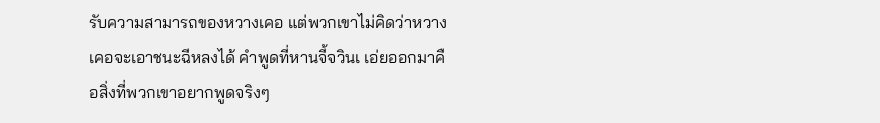รับความสามารถของหวางเคอ แต่พวกเขาไม่คิดว่าหวางเคอจะเอาชนะฉีหลงได้ คำพูดที่หานจี้จวินเ เอ่ยออกมาคือสิ่งที่พวกเขาอยากพูดจริงๆ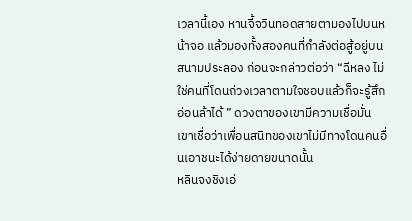เวลานี้เอง หานจี้จวินทอดสายตามองไปบนหน้าจอ แล้วมองทั้งสองคนที่กำลังต่อสู้อยู่บนสนามประลอง ก่อนจะกล่าวต่อว่า “ฉีหลง ไม่ใช่คนที่โดนถ่วงเวลาตามใจชอบแล้วก็จะรู้สึกอ่อนล้าได้ ” ดวงตาของเขามีความเชื่อมั่น เขาเชื่อว่าเพื่อนสนิทของเขาไม่มีทางโดนคนอื่นเอาชนะได้ง่ายดายขนาดนั้น
หลินจงชิงเอ่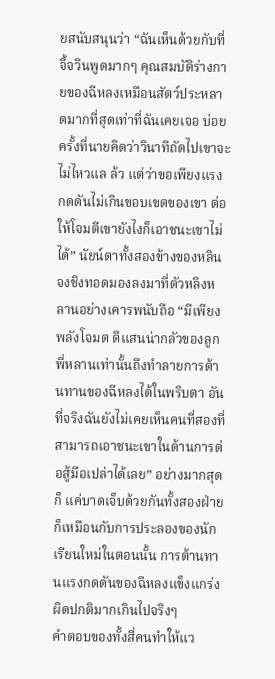ยสนับสนุนว่า “ฉันเห็นด้วยกับที่จี้จวินพูดมากๆ คุณสมบัติร่างกายของฉีหลงเหมือนสัตว์ประหลาดมากที่สุดเท่าที่ฉันเคยเจอ บ่อยครั้งที่นายคิดว่าวินาทีถัดไปเขาจะไม่ไหวแล ล้ว แต่ว่าขอเพียงแรงกดดันไม่เกินขอบเขตของเขา ต่อให้โจมตีเขายังไงก็เอาชนะเขาไม่ได้” นัยน์ตาทั้งสองข้างของหลินจงชิงทอดมองลงมาที่ตัวหลิงหลานอย่างเคารพนับถือ “มีเพียงพลังโจมต ตีแสนน่ากลัวของลูกพี่หลานเท่านั้นถึงทำลายการต้านทานของฉีหลงได้ในพริบตา อันที่จริงฉันยังไม่เคยเห็นคนที่สองที่สามารถเอาชนะเขาในด้านการต่อสู้มือเปล่าได้เลย” อย่างมากสุดก็ แค่บาดเจ็บด้วยกันทั้งสองฝ่าย ก็เหมือนกับการประลองของนักเรียนใหม่ในตอนนั้น การต้านทานแรงกดดันของฉีหลงแข็งแกร่งผิดปกติมากเกินไปจริงๆ
คำตอบของทั้งสี่คนทำให้แว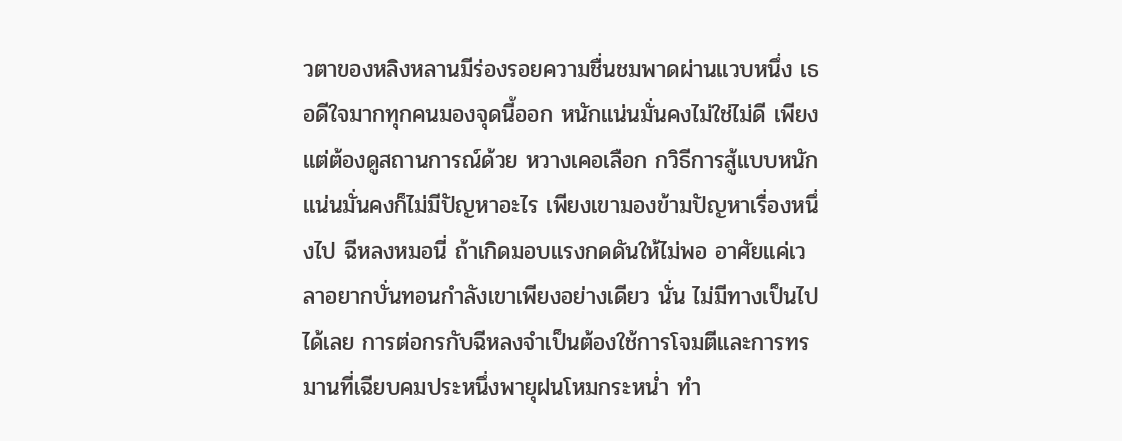วตาของหลิงหลานมีร่องรอยความชื่นชมพาดผ่านแวบหนึ่ง เธอดีใจมากทุกคนมองจุดนี้ออก หนักแน่นมั่นคงไม่ใช่ไม่ดี เพียงแต่ต้องดูสถานการณ์ด้วย หวางเคอเลือก กวิธีการสู้แบบหนักแน่นมั่นคงก็ไม่มีปัญหาอะไร เพียงเขามองข้ามปัญหาเรื่องหนึ่งไป ฉีหลงหมอนี่ ถ้าเกิดมอบแรงกดดันให้ไม่พอ อาศัยแค่เวลาอยากบั่นทอนกำลังเขาเพียงอย่างเดียว นั่น ไม่มีทางเป็นไปได้เลย การต่อกรกับฉีหลงจำเป็นต้องใช้การโจมตีและการทรมานที่เฉียบคมประหนึ่งพายุฝนโหมกระหน่ำ ทำ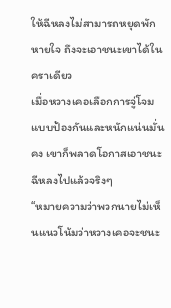ให้ฉีหลงไม่สามารถหยุดพักหายใจ ถึงจะเอาชนะเขาได้ในคราเดียว
เมื่อหวางเคอเลือกการจู่โจมแบบป้องกันและหนักแน่นมั่นคง เขาก็พลาดโอกาสเอาชนะฉีหลงไปแล้วจริงๆ
“หมายความว่าพวกนายไม่เห็นแนวโน้มว่าหวางเคอจะชนะ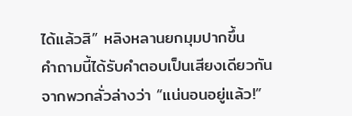ได้แล้วสิ” หลิงหลานยกมุมปากขึ้น
คำถามนี้ได้รับคำตอบเป็นเสียงเดียวกันจากพวกลั่วล่างว่า “แน่นอนอยู่แล้ว!”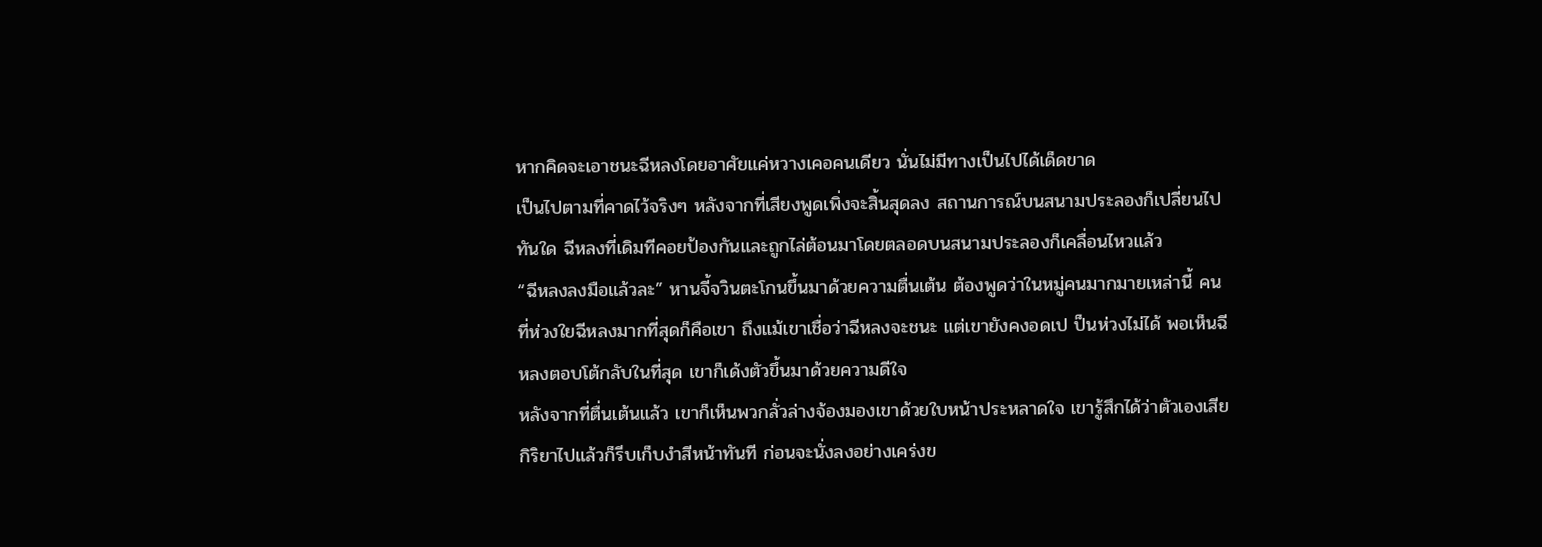หากคิดจะเอาชนะฉีหลงโดยอาศัยแค่หวางเคอคนเดียว นั่นไม่มีทางเป็นไปได้เด็ดขาด
เป็นไปตามที่คาดไว้จริงๆ หลังจากที่เสียงพูดเพิ่งจะสิ้นสุดลง สถานการณ์บนสนามประลองก็เปลี่ยนไปทันใด ฉีหลงที่เดิมทีคอยป้องกันและถูกไล่ต้อนมาโดยตลอดบนสนามประลองก็เคลื่อนไหวแล้ว
“ฉีหลงลงมือแล้วละ” หานจี้จวินตะโกนขึ้นมาด้วยความตื่นเต้น ต้องพูดว่าในหมู่คนมากมายเหล่านี้ คนที่ห่วงใยฉีหลงมากที่สุดก็คือเขา ถึงแม้เขาเชื่อว่าฉีหลงจะชนะ แต่เขายังคงอดเป ป็นห่วงไม่ได้ พอเห็นฉีหลงตอบโต้กลับในที่สุด เขาก็เด้งตัวขึ้นมาด้วยความดีใจ
หลังจากที่ตื่นเต้นแล้ว เขาก็เห็นพวกลั่วล่างจ้องมองเขาด้วยใบหน้าประหลาดใจ เขารู้สึกได้ว่าตัวเองเสียกิริยาไปแล้วก็รีบเก็บงำสีหน้าทันที ก่อนจะนั่งลงอย่างเคร่งข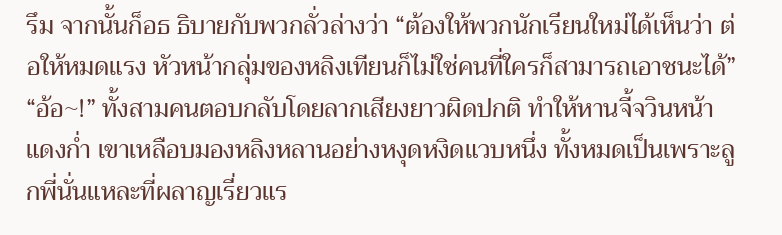รึม จากนั้นก็อธ ธิบายกับพวกลั่วล่างว่า “ต้องให้พวกนักเรียนใหม่ได้เห็นว่า ต่อให้หมดแรง หัวหน้ากลุ่มของหลิงเทียนก็ไม่ใช่คนที่ใครก็สามารถเอาชนะได้”
“อ้อ~!” ทั้งสามคนตอบกลับโดยลากเสียงยาวผิดปกติ ทำให้หานจี้จวินหน้าแดงก่ำ เขาเหลือบมองหลิงหลานอย่างหงุดหงิดแวบหนึ่ง ทั้งหมดเป็นเพราะลูกพี่นั่นแหละที่ผลาญเรี่ยวแร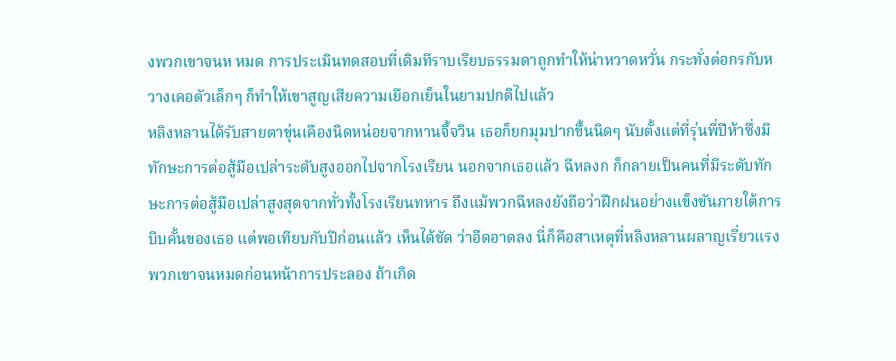งพวกเขาจนห หมด การประเมินทดสอบที่เดิมทีราบเรียบธรรมดาถูกทำให้น่าหวาดหวั่น กระทั่งต่อกรกับหวางเคอตัวเล็กๆ ก็ทำให้เขาสูญเสียความเยือกเย็นในยามปกติไปแล้ว
หลิงหลานได้รับสายตาขุ่นเคืองนิดหน่อยจากหานจี้จวิน เธอก็ยกมุมปากขึ้นนิดๆ นับตั้งแต่ที่รุ่นพี่ปีห้าซึ่งมีทักษะการต่อสู้มือเปล่าระดับสูงออกไปจากโรงเรียน นอกจากเธอแล้ว ฉีหลงก ก็กลายเป็นคนที่มีระดับทักษะการต่อสู้มือเปล่าสูงสุดจากทั่วทั้งโรงเรียนทหาร ถึงแม้พวกฉีหลงยังถือว่าฝึกฝนอย่างแข็งขันภายใต้การบีบคั้นของเธอ แต่พอเทียบกับปีก่อนแล้ว เห็นได้ชัด ว่าอืดอาดลง นี่ก็คือสาเหตุที่หลิงหลานผลาญเรี่ยวแรงพวกเขาจนหมดก่อนหน้าการประลอง ถ้าเกิด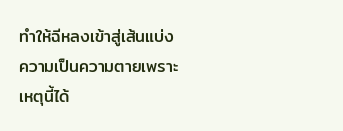ทำให้ฉีหลงเข้าสู่เส้นแบ่งความเป็นความตายเพราะเหตุนี้ได้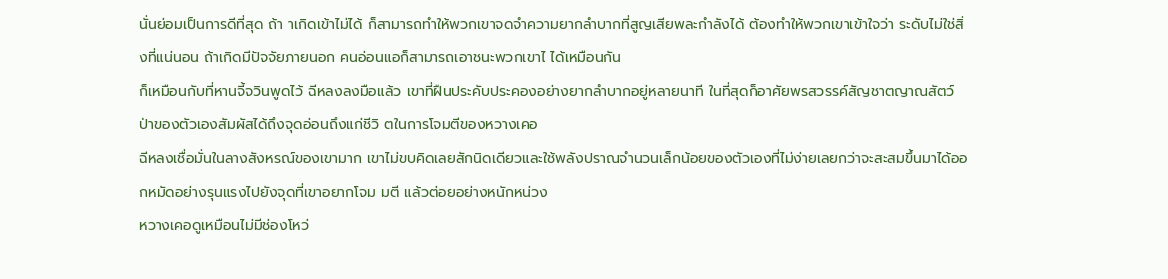นั่นย่อมเป็นการดีที่สุด ถ้า าเกิดเข้าไม่ได้ ก็สามารถทำให้พวกเขาจดจำความยากลำบากที่สูญเสียพละกำลังได้ ต้องทำให้พวกเขาเข้าใจว่า ระดับไม่ใช่สิ่งที่แน่นอน ถ้าเกิดมีปัจจัยภายนอก คนอ่อนแอก็สามารถเอาชนะพวกเขาไ ได้เหมือนกัน
ก็เหมือนกับที่หานจี้จวินพูดไว้ ฉีหลงลงมือแล้ว เขาที่ฝืนประคับประคองอย่างยากลำบากอยู่หลายนาที ในที่สุดก็อาศัยพรสวรรค์สัญชาตญาณสัตว์ป่าของตัวเองสัมผัสได้ถึงจุดอ่อนถึงแก่ชีวิ ตในการโจมตีของหวางเคอ
ฉีหลงเชื่อมั่นในลางสังหรณ์ของเขามาก เขาไม่ขบคิดเลยสักนิดเดียวและใช้พลังปราณจำนวนเล็กน้อยของตัวเองที่ไม่ง่ายเลยกว่าจะสะสมขึ้นมาได้ออกหมัดอย่างรุนแรงไปยังจุดที่เขาอยากโจม มตี แล้วต่อยอย่างหนักหน่วง
หวางเคอดูเหมือนไม่มีช่องโหว่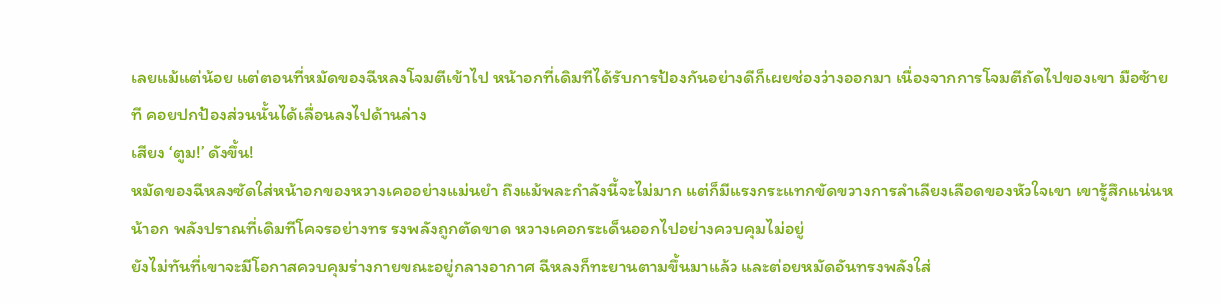เลยแม้แต่น้อย แต่ตอนที่หมัดของฉีหลงโจมตีเข้าไป หน้าอกที่เดิมทีได้รับการป้องกันอย่างดีก็เผยช่องว่างออกมา เนื่องจากการโจมตีถัดไปของเขา มือซ้ายที คอยปกป้องส่วนนั้นได้เลื่อนลงไปด้านล่าง
เสียง ‘ตูม!’ ดังขึ้น!
หมัดของฉีหลงซัดใส่หน้าอกของหวางเคออย่างแม่นยำ ถึงแม้พละกำลังนี้จะไม่มาก แต่ก็มีแรงกระแทกขัดขวางการลำเลียงเลือดของหัวใจเขา เขารู้สึกแน่นหน้าอก พลังปราณที่เดิมทีโคจรอย่างทร รงพลังถูกตัดขาด หวางเคอกระเด็นออกไปอย่างควบคุมไม่อยู่
ยังไม่ทันที่เขาจะมีโอกาสควบคุมร่างกายขณะอยู่กลางอากาศ ฉีหลงก็ทะยานตามขึ้นมาแล้ว และต่อยหมัดอันทรงพลังใส่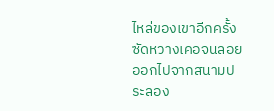ไหล่ของเขาอีกครั้ง ซัดหวางเคอจนลอยออกไปจากสนามประลอง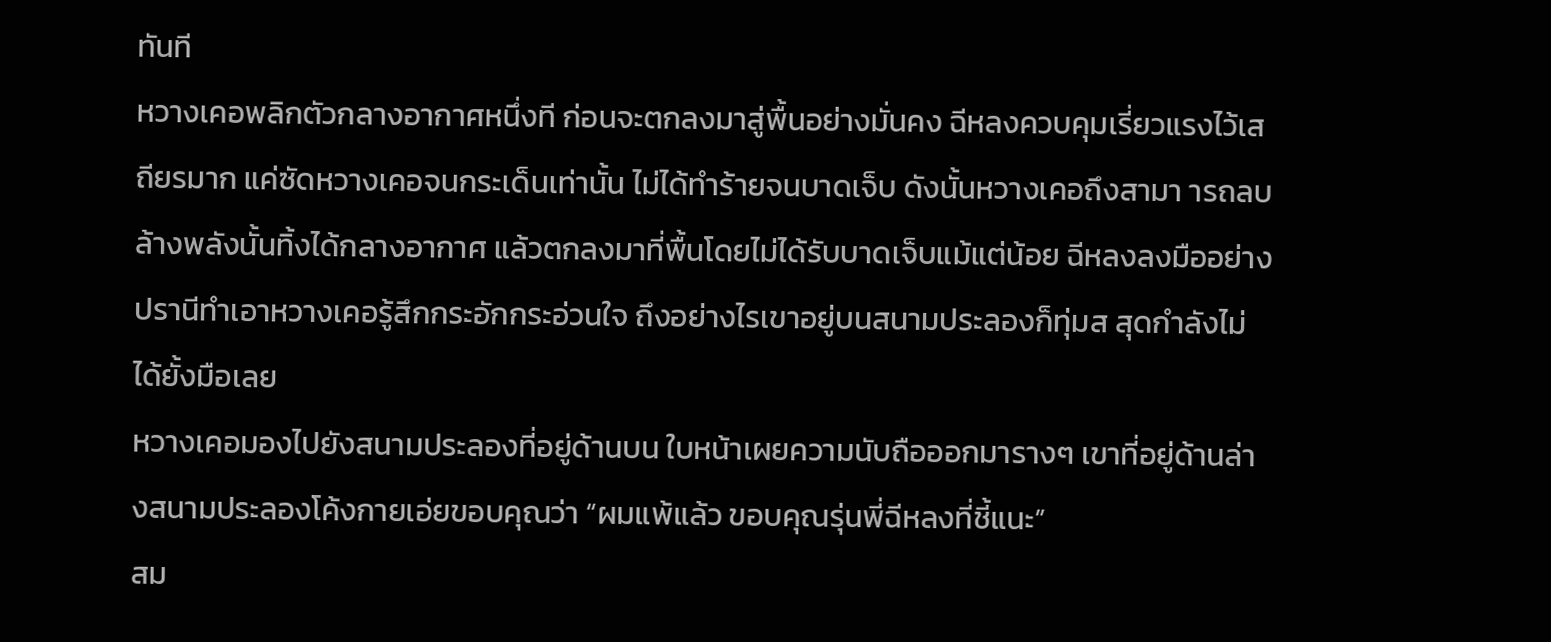ทันที
หวางเคอพลิกตัวกลางอากาศหนึ่งที ก่อนจะตกลงมาสู่พื้นอย่างมั่นคง ฉีหลงควบคุมเรี่ยวแรงไว้เสถียรมาก แค่ซัดหวางเคอจนกระเด็นเท่านั้น ไม่ได้ทำร้ายจนบาดเจ็บ ดังนั้นหวางเคอถึงสามา ารถลบล้างพลังนั้นทิ้งได้กลางอากาศ แล้วตกลงมาที่พื้นโดยไม่ได้รับบาดเจ็บแม้แต่น้อย ฉีหลงลงมืออย่างปรานีทำเอาหวางเคอรู้สึกกระอักกระอ่วนใจ ถึงอย่างไรเขาอยู่บนสนามประลองก็ทุ่มส สุดกำลังไม่ได้ยั้งมือเลย
หวางเคอมองไปยังสนามประลองที่อยู่ด้านบน ใบหน้าเผยความนับถือออกมารางๆ เขาที่อยู่ด้านล่างสนามประลองโค้งกายเอ่ยขอบคุณว่า “ผมแพ้แล้ว ขอบคุณรุ่นพี่ฉีหลงที่ชี้แนะ”
สม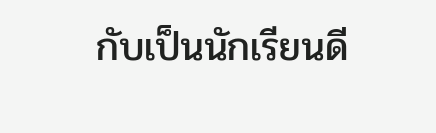กับเป็นนักเรียนดี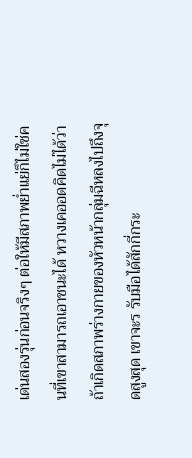เด่นสองรุ่นก่อนจริงๆ ต่อให้มีสภาพย่ำแย่ก็ไม่ใช่คนที่เขาสามารถเอาชนะได้ หวางเคออดคิดไม่ได้ว่า ถ้าเกิดสภาพร่างกายของหัวหน้ากลุ่มฉีหลงไปถึงจุดสูงสุด เขาจะร รับมือได้สักกี่กระ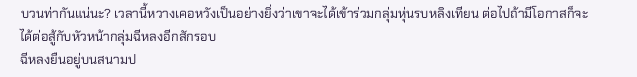บวนท่ากันแน่นะ? เวลานี้หวางเคอหวังเป็นอย่างยิ่งว่าเขาจะได้เข้าร่วมกลุ่มหุ่นรบหลิงเทียน ต่อไปถ้ามีโอกาสก็จะได้ต่อสู้กับหัวหน้ากลุ่มฉีหลงอีกสักรอบ
ฉีหลงยืนอยู่บนสนามป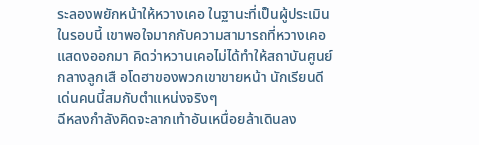ระลองพยักหน้าให้หวางเคอ ในฐานะที่เป็นผู้ประเมินในรอบนี้ เขาพอใจมากกับความสามารถที่หวางเคอแสดงออกมา คิดว่าหวานเคอไม่ได้ทำให้สถาบันศูนย์กลางลูกเสื อโดฮาของพวกเขาขายหน้า นักเรียนดีเด่นคนนี้สมกับตำแหน่งจริงๆ
ฉีหลงกำลังคิดจะลากเท้าอันเหนื่อยล้าเดินลง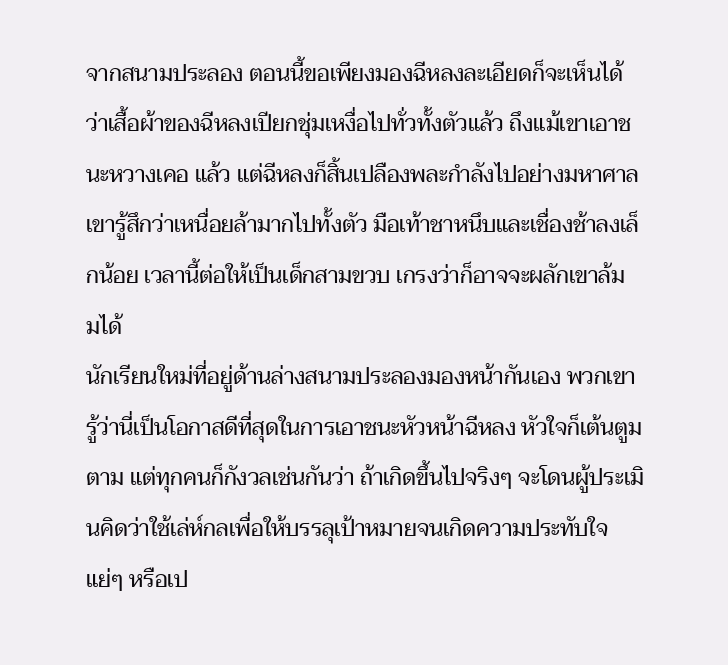จากสนามประลอง ตอนนี้ขอเพียงมองฉีหลงละเอียดก็จะเห็นได้ว่าเสื้อผ้าของฉีหลงเปียกชุ่มเหงื่อไปทั่วทั้งตัวแล้ว ถึงแม้เขาเอาชนะหวางเคอ แล้ว แต่ฉีหลงก็สิ้นเปลืองพละกำลังไปอย่างมหาศาล เขารู้สึกว่าเหนื่อยล้ามากไปทั้งตัว มือเท้าชาหนึบและเชื่องช้าลงเล็กน้อย เวลานี้ต่อให้เป็นเด็กสามขวบ เกรงว่าก็อาจจะผลักเขาล้ม มได้
นักเรียนใหม่ที่อยู่ด้านล่างสนามประลองมองหน้ากันเอง พวกเขารู้ว่านี่เป็นโอกาสดีที่สุดในการเอาชนะหัวหน้าฉีหลง หัวใจก็เต้นตูมตาม แต่ทุกคนก็กังวลเช่นกันว่า ถ้าเกิดขึ้นไปจริงๆ จะโดนผู้ประเมินคิดว่าใช้เล่ห์กลเพื่อให้บรรลุเป้าหมายจนเกิดความประทับใจแย่ๆ หรือเป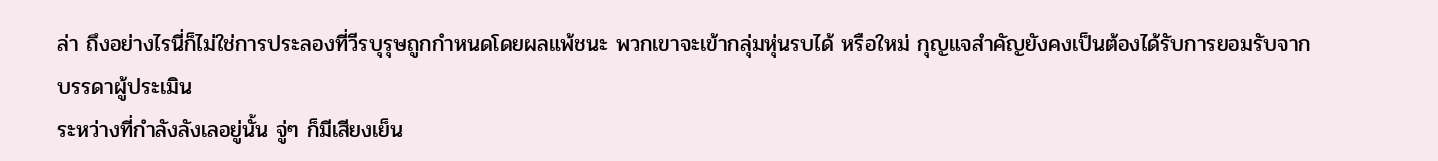ล่า ถึงอย่างไรนี่ก็ไม่ใช่การประลองที่วีรบุรุษถูกกำหนดโดยผลแพ้ชนะ พวกเขาจะเข้ากลุ่มหุ่นรบได้ หรือใหม่ กุญแจสำคัญยังคงเป็นต้องได้รับการยอมรับจากบรรดาผู้ประเมิน
ระหว่างที่กำลังลังเลอยู่นั้น จู่ๆ ก็มีเสียงเย็น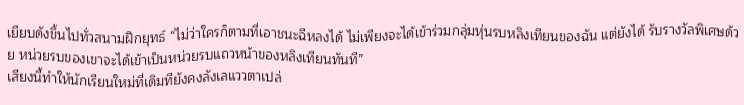เยียบดังขึ้นไปทั่วสนามฝึกยุทธ์ “ไม่ว่าใครก็ตามที่เอาชนะฉีหลงได้ ไม่เพียงจะได้เข้าร่วมกลุ่มหุ่นรบหลิงเทียนของฉัน แต่ยังได้ รับรางวัลพิเศษด้วย หน่วยรบของเขาจะได้เข้าเป็นหน่วยรบแถวหน้าของหลิงเทียนทันที”
เสียงนี้ทำให้นักเรียนใหม่ที่เดิมทียังคงลังเลแววตาเปล่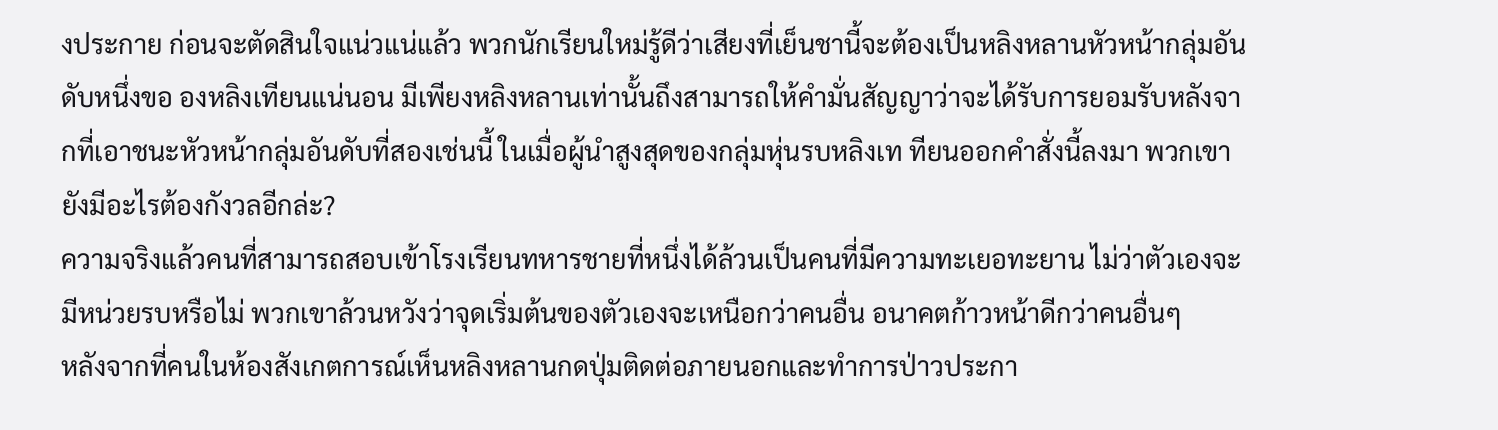งประกาย ก่อนจะตัดสินใจแน่วแน่แล้ว พวกนักเรียนใหม่รู้ดีว่าเสียงที่เย็นชานี้จะต้องเป็นหลิงหลานหัวหน้ากลุ่มอันดับหนึ่งขอ องหลิงเทียนแน่นอน มีเพียงหลิงหลานเท่านั้นถึงสามารถให้คำมั่นสัญญาว่าจะได้รับการยอมรับหลังจากที่เอาชนะหัวหน้ากลุ่มอันดับที่สองเช่นนี้ ในเมื่อผู้นำสูงสุดของกลุ่มหุ่นรบหลิงเท ทียนออกคำสั่งนี้ลงมา พวกเขายังมีอะไรต้องกังวลอีกล่ะ?
ความจริงแล้วคนที่สามารถสอบเข้าโรงเรียนทหารชายที่หนึ่งได้ล้วนเป็นคนที่มีความทะเยอทะยาน ไม่ว่าตัวเองจะมีหน่วยรบหรือไม่ พวกเขาล้วนหวังว่าจุดเริ่มต้นของตัวเองจะเหนือกว่าคนอื่น อนาคตก้าวหน้าดีกว่าคนอื่นๆ
หลังจากที่คนในห้องสังเกตการณ์เห็นหลิงหลานกดปุ่มติดต่อภายนอกและทำการป่าวประกา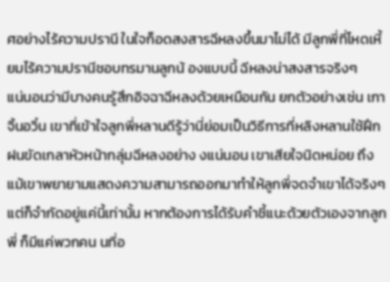ศอย่างไร้ความปรานี ในใจก็อดสงสารฉีหลงขึ้นมาไม่ได้ มีลูกพี่ที่โหดเหี้ยมไร้ความปรานีชอบทรมานลูกน้ องแบบนี้ ฉีหลงน่าสงสารจริงๆ
แน่นอนว่ามีบางคนรู้สึกอิจฉาฉีหลงด้วยเหมือนกัน ยกตัวอย่างเช่น เกาจิ้นอวิ๋น เขาที่เข้าใจลูกพี่หลานดีรู้ว่านี่ย่อมเป็นวิธีการที่หลิงหลานใช้ฝึกฝนขัดเกลาหัวหน้ากลุ่มฉีหลงอย่าง งแน่นอน เขาเสียใจนิดหน่อย ถึงแม้เขาพยายามแสดงความสามารถออกมาทำให้ลูกพี่จดจำเขาได้จริงๆ แต่ก็จำกัดอยู่แค่นี้เท่านั้น หากต้องการได้รับคำชี้แนะด้วยตัวเองจากลูกพี่ ก็มีแค่พวกคน นที่อ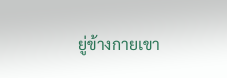ยู่ข้างกายเขา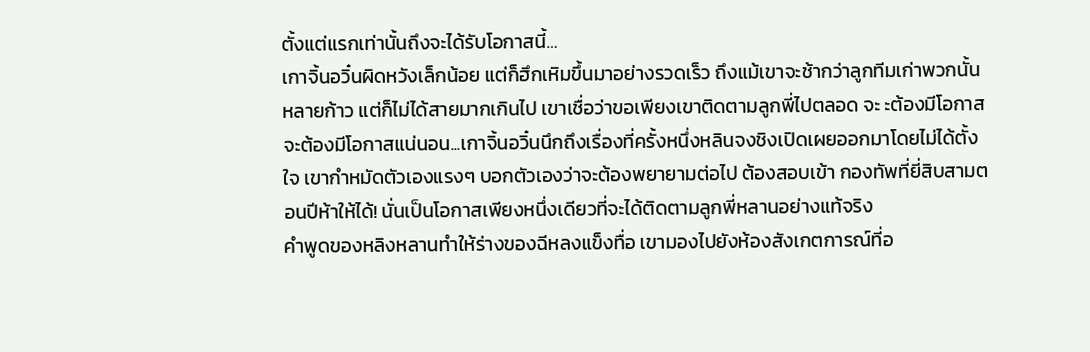ตั้งแต่แรกเท่านั้นถึงจะได้รับโอกาสนี้…
เกาจิ้นอวิ๋นผิดหวังเล็กน้อย แต่ก็ฮึกเหิมขึ้นมาอย่างรวดเร็ว ถึงแม้เขาจะช้ากว่าลูกทีมเก่าพวกนั้นหลายก้าว แต่ก็ไม่ได้สายมากเกินไป เขาเชื่อว่าขอเพียงเขาติดตามลูกพี่ไปตลอด จะ ะต้องมีโอกาส จะต้องมีโอกาสแน่นอน...เกาจิ้นอวิ๋นนึกถึงเรื่องที่ครั้งหนึ่งหลินจงชิงเปิดเผยออกมาโดยไม่ได้ตั้งใจ เขากำหมัดตัวเองแรงๆ บอกตัวเองว่าจะต้องพยายามต่อไป ต้องสอบเข้า กองทัพที่ยี่สิบสามตอนปีห้าให้ได้! นั่นเป็นโอกาสเพียงหนึ่งเดียวที่จะได้ติดตามลูกพี่หลานอย่างแท้จริง
คำพูดของหลิงหลานทำให้ร่างของฉีหลงแข็งทื่อ เขามองไปยังห้องสังเกตการณ์ที่อ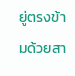ยู่ตรงข้ามด้วยสา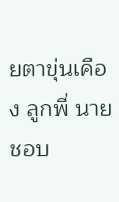ยตาขุ่นเคือง ลูกพี่ นายชอบ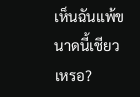เห็นฉันแพ้ขนาดนี้เชียวเหรอ?